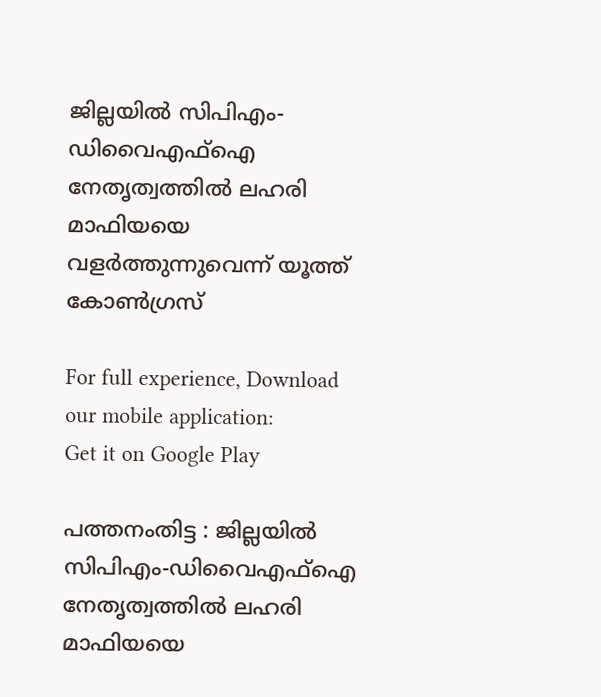ജില്ലയില്‍ സിപിഎം-ഡിവൈഎഫ്‌ഐ നേതൃത്വത്തില്‍ ലഹരി മാഫിയയെ വളര്‍ത്തുന്നുവെന്ന് യൂത്ത് കോണ്‍ഗ്രസ്

For full experience, Download our mobile application:
Get it on Google Play

പത്തനംതിട്ട : ജില്ലയില്‍ സിപിഎം-ഡിവൈഎഫ്‌ഐ നേതൃത്വത്തില്‍ ലഹരി മാഫിയയെ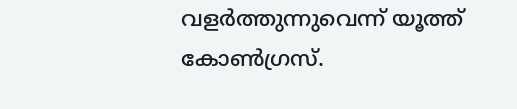വളര്‍ത്തുന്നുവെന്ന് യൂത്ത് കോണ്‍ഗ്രസ്.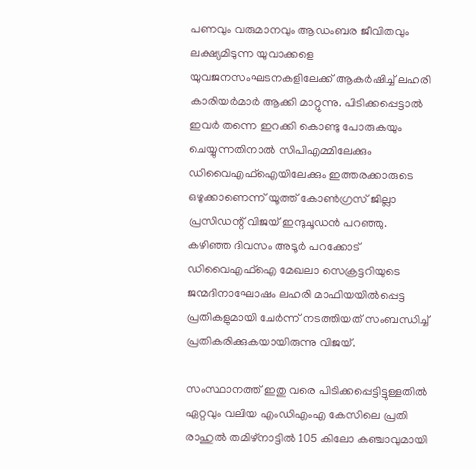പണവും വരുമാനവും ആഡംബര ജീവിതവും ലക്ഷ്യമിടുന്ന യുവാക്കളെ യുവജനസംഘടനകളിലേക്ക് ആകര്‍ഷിച്ച് ലഹരി കാരിയര്‍മാര്‍ ആക്കി മാറ്റുന്നു. പിടിക്കപ്പെട്ടാല്‍ ഇവര്‍ തന്നെ ഇറക്കി കൊണ്ടു പോരുകയും ചെയ്യുന്നതിനാല്‍ സിപിഎമ്മിലേക്കും ഡിവൈഎഫ്‌ഐയിലേക്കും ഇത്തരക്കാരുടെ ഒഴുക്കാണെന്ന് യൂത്ത് കോണ്‍ഗ്രസ് ജില്ലാ പ്രസിഡന്റ് വിജയ് ഇന്ദുചൂഡന്‍ പറഞ്ഞു. കഴിഞ്ഞ ദിവസം അടൂര്‍ പറക്കോട് ഡിവൈഎഫ്‌ഐ മേഖലാ സെക്രട്ടറിയുടെ ജന്മദിനാഘോഷം ലഹരി മാഫിയയില്‍പ്പെട്ട പ്രതികളുമായി ചേര്‍ന്ന് നടത്തിയത് സംബന്ധിച്ച് പ്രതികരിക്കുകയായിരുന്നു വിജയ്.

സംസ്ഥാനത്ത് ഇതു വരെ പിടിക്കപ്പെട്ടിട്ടുള്ളതില്‍ ഏറ്റവും വലിയ എംഡിഎംഎ കേസിലെ പ്രതി രാഹുല്‍ തമിഴ്‌നാട്ടില്‍ 105 കിലോ കഞ്ചാവുമായി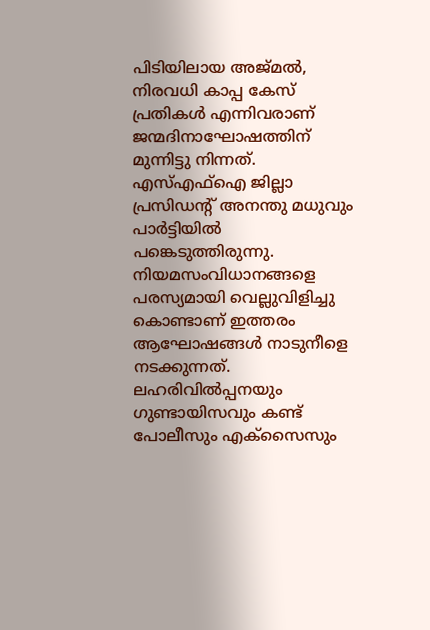പിടിയിലായ അജ്മല്‍, നിരവധി കാപ്പ കേസ് പ്രതികള്‍ എന്നിവരാണ് ജന്മദിനാഘോഷത്തിന് മുന്നിട്ടു നിന്നത്. എസ്എഫ്‌ഐ ജില്ലാ പ്രസിഡന്റ് അനന്തു മധുവും പാര്‍ട്ടിയില്‍ പങ്കെടുത്തിരുന്നു. നിയമസംവിധാനങ്ങളെ പരസ്യമായി വെല്ലുവിളിച്ചു കൊണ്ടാണ് ഇത്തരം ആഘോഷങ്ങള്‍ നാടുനീളെ നടക്കുന്നത്. ലഹരിവില്‍പ്പനയും ഗുണ്ടായിസവും കണ്ട് പോലീസും എക്‌സൈസും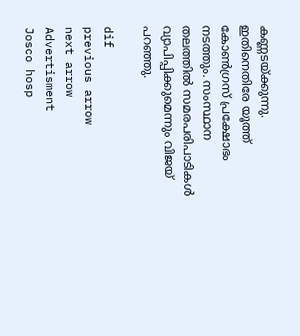കണ്ണടയ്ക്കുന്നു. ഇതിനെതിരേ യൂത്ത് കോണ്‍ഗ്രസ് പ്രക്ഷോഭം നടത്തും. സംസ്ഥാന തലത്തില്‍ സമരപരിപാടികള്‍ വ്യാപിപ്പിക്കുമെന്നും വിജയ് പറഞ്ഞു.

dif
previous arrow
next arrow
Advertisment
Josco hosp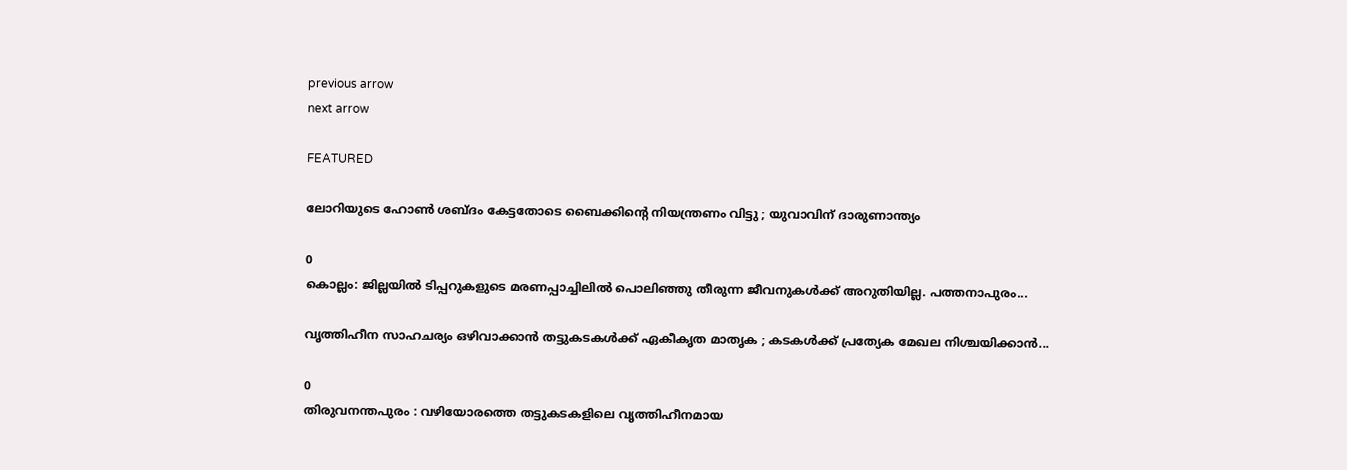previous arrow
next arrow

FEATURED

ലോറിയുടെ ഹോൺ ശബ്ദം കേട്ടതോടെ ബൈക്കിന്‍റെ നിയന്ത്രണം വിട്ടു ; യുവാവിന് ദാരുണാന്ത്യം

0
കൊല്ലം: ജില്ലയിൽ ടിപ്പറുകളുടെ മരണപ്പാച്ചിലിൽ പൊലിഞ്ഞു തീരുന്ന ജീവനുകൾക്ക് അറുതിയില്ല. പത്തനാപുരം...

വൃത്തിഹീന സാഹചര്യം ഒഴിവാക്കാൻ തട്ടുകടകൾക്ക് ഏകീകൃത മാതൃക ; കടകൾക്ക് പ്രത്യേക മേഖല നിശ്ചയിക്കാൻ...

0
തിരുവനന്തപുരം : വഴിയോരത്തെ തട്ടുകടകളിലെ വൃത്തിഹീനമായ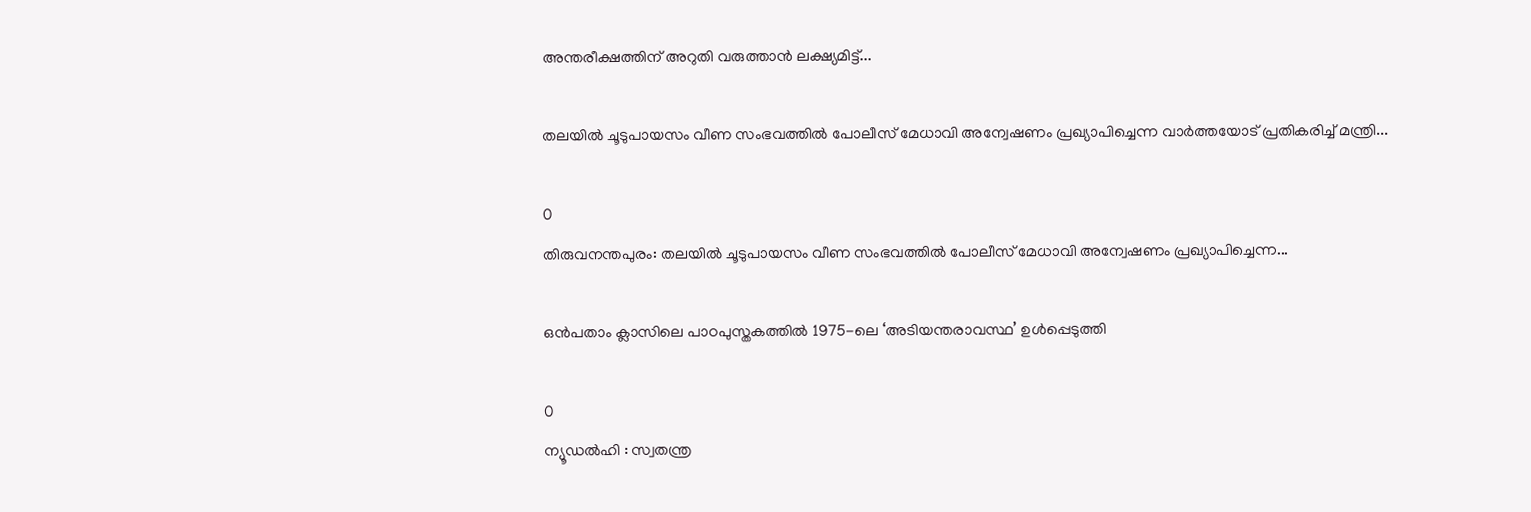അന്തരീക്ഷത്തിന് അറുതി വരുത്താൻ ലക്ഷ്യമിട്ട്...

തലയിൽ ചൂടുപായസം വീണ സംഭവത്തിൽ പോലീസ് മേധാവി അന്വേഷണം പ്രഖ്യാപിച്ചെന്ന വാർത്തയോട് പ്രതികരിച്ച് മന്ത്രി...

0
തിരുവനന്തപുരം: തലയിൽ ചൂടുപായസം വീണ സംഭവത്തിൽ പോലീസ് മേധാവി അന്വേഷണം പ്രഖ്യാപിച്ചെന്ന...

ഒൻപതാം ക്ലാസിലെ പാഠപുസ്തകത്തിൽ 1975-ലെ ‘അടിയന്തരാവസ്ഥ’ ഉൾപ്പെടുത്തി

0
ന്യൂഡൽഹി : സ്വതന്ത്ര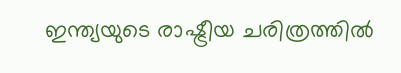ഇന്ത്യയുടെ രാഷ്ട്രീയ ചരിത്രത്തിൽ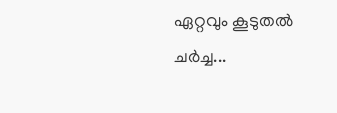ഏറ്റവും കൂടുതൽ ചർച്ച...